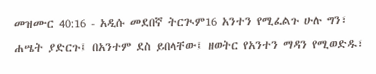መዝሙር 40:16 - አዲሱ መደበኛ ትርጒም16 አንተን የሚፈልጉ ሁሉ ግን፣ ሐሤት ያድርጉ፤ በአንተም ደስ ይበላቸው፤ ዘወትር የአንተን ማዳን የሚወድዱ፣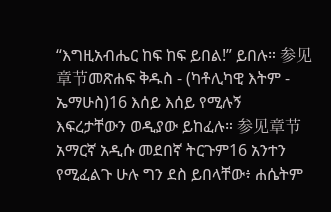“እግዚአብሔር ከፍ ከፍ ይበል!” ይበሉ። 参见章节መጽሐፍ ቅዱስ - (ካቶሊካዊ እትም - ኤማሁስ)16 እሰይ እሰይ የሚሉኝ እፍረታቸውን ወዲያው ይከፈሉ። 参见章节አማርኛ አዲሱ መደበኛ ትርጉም16 አንተን የሚፈልጉ ሁሉ ግን ደስ ይበላቸው፥ ሐሴትም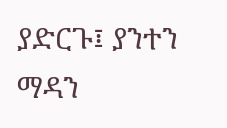ያድርጉ፤ ያንተን ማዳን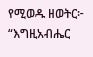የሚወዱ ዘወትር፦ “እግዚአብሔር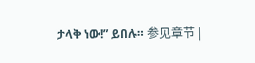ታላቅ ነው!” ይበሉ። 参见章节 |